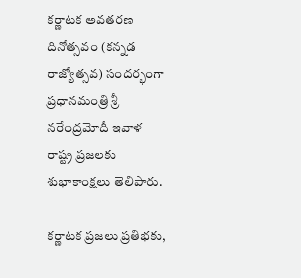కర్ణాటక అవతరణ దినోత్సవం (కన్నడ రాజ్యోత్సవ) సందర్భంగా ప్రధానమంత్రి శ్రీ నరేంద్రమోదీ ఇవాళ రాష్ట్ర ప్రజలకు శుభాకాంక్షలు తెలిపారు.

కర్ణాటక ప్రజలు ప్రతిభకు,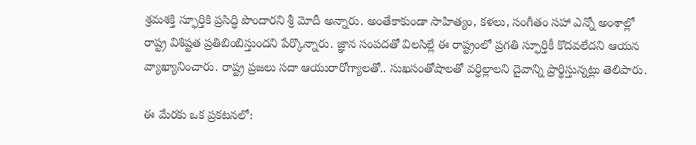శ్రమశక్తి స్ఫూర్తికి ప్రసిద్ధి పొందారని శ్రీ మోదీ అన్నారు. అంతేకాకుండా సాహిత్యం, కళలు, సంగీతం సహా ఎన్నో అంశాల్లో రాష్ట్ర విశిష్టత ప్రతిబింబిస్తుందని పేర్కొన్నారు. జ్ఞాన సంపదతో విలసిల్లే ఈ రాష్ట్రంలో ప్రగతి స్ఫూర్తికీ కొదవలేదని ఆయన వ్యాఖ్యానించారు. రాష్ట్ర ప్రజలు సదా ఆయురారోగ్యాలతో.. సుఖసంతోషాలతో వర్ధిల్లాలని దైవాన్ని ప్రార్థిస్తున్నట్లు తెలిపారు.

ఈ మేరకు ఒక ప్రకటనలో: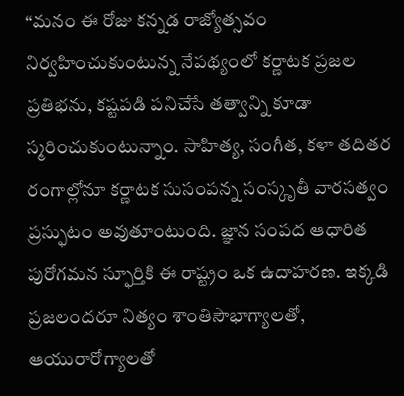“మనం ఈ రోజు కన్నడ రాజ్యోత్సవం నిర్వహించుకుంటున్న నేపథ్యంలో కర్ణాటక ప్రజల ప్రతిభను, కష్టపడి పనిచేసే తత్వాన్ని కూడా స్మరించుకుంటున్నాం. సాహిత్య, సంగీత, కళా తదితర రంగాల్లోనూ కర్ణాటక సుసంపన్న సంస్కృతీ వారసత్వం ప్రస్ఫుటం అవుతూంటుంది. జ్ఞాన సంపద ఆధారిత పురోగమన స్ఫూర్తికి ఈ రాష్ట్రం ఒక ఉదాహరణ. ఇక్కడి ప్రజలందరూ నిత్యం శాంతిసౌభాగ్యాలతో, ఆయురారోగ్యాలతో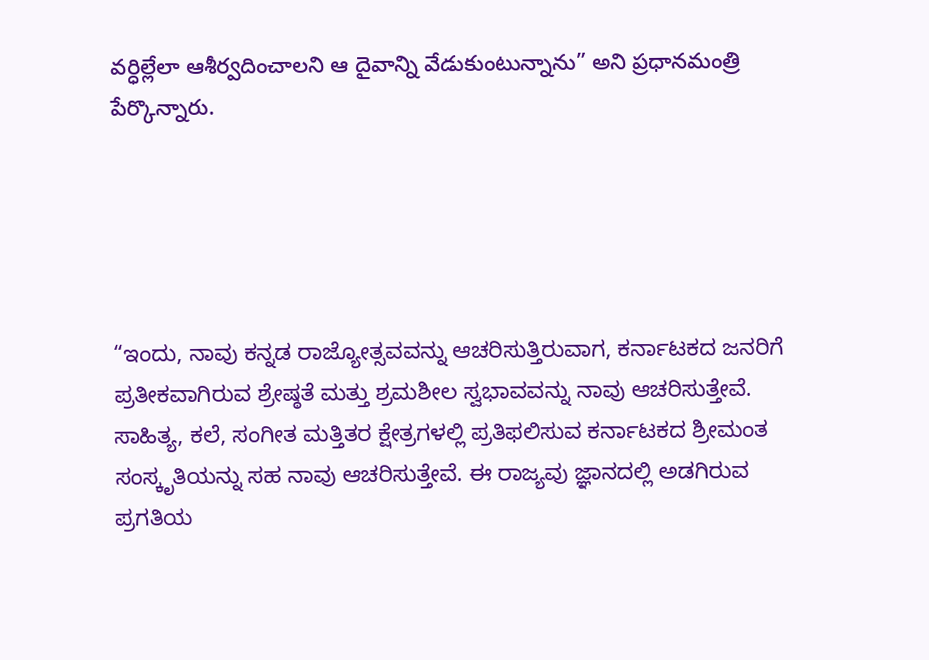వర్ధిల్లేలా ఆశీర్వదించాలని ఆ దైవాన్ని వేడుకుంటున్నాను” అని ప్రధానమంత్రి పేర్కొన్నారు.





“ಇಂದು, ನಾವು ಕನ್ನಡ ರಾಜ್ಯೋತ್ಸವವನ್ನು ಆಚರಿಸುತ್ತಿರುವಾಗ, ಕರ್ನಾಟಕದ ಜನರಿಗೆ ಪ್ರತೀಕವಾಗಿರುವ ಶ್ರೇಷ್ಠತೆ ಮತ್ತು ಶ್ರಮಶೀಲ ಸ್ವಭಾವವನ್ನು ನಾವು ಆಚರಿಸುತ್ತೇವೆ. ಸಾಹಿತ್ಯ, ಕಲೆ, ಸಂಗೀತ ಮತ್ತಿತರ ಕ್ಷೇತ್ರಗಳಲ್ಲಿ ಪ್ರತಿಫಲಿಸುವ ಕರ್ನಾಟಕದ ಶ್ರೀಮಂತ ಸಂಸ್ಕೃತಿಯನ್ನು ಸಹ ನಾವು ಆಚರಿಸುತ್ತೇವೆ. ಈ ರಾಜ್ಯವು ಜ್ಞಾನದಲ್ಲಿ ಅಡಗಿರುವ ಪ್ರಗತಿಯ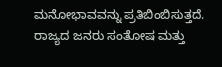ಮನೋಭಾವವನ್ನು ಪ್ರತಿಬಿಂಬಿಸುತ್ತದೆ. ರಾಜ್ಯದ ಜನರು ಸಂತೋಷ ಮತ್ತು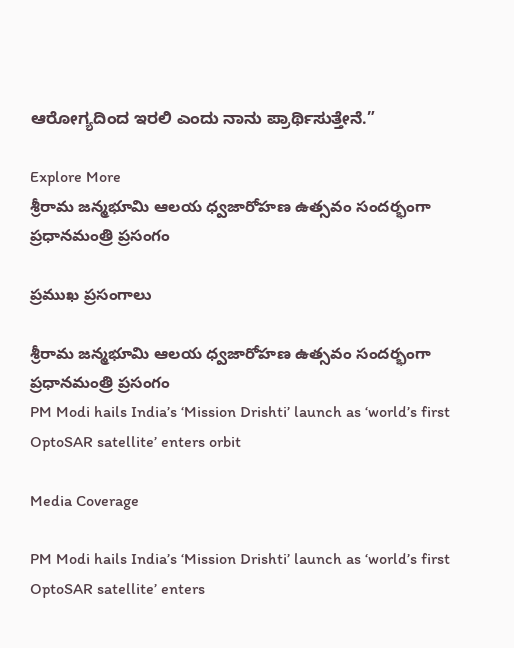ಆರೋಗ್ಯದಿಂದ ಇರಲಿ ಎಂದು ನಾನು ಪ್ರಾರ್ಥಿಸುತ್ತೇನೆ.”

Explore More
శ్రీరామ జన్మభూమి ఆలయ ధ్వజారోహణ ఉత్సవం సందర్భంగా ప్రధానమంత్రి ప్రసంగం

ప్రముఖ ప్రసంగాలు

శ్రీరామ జన్మభూమి ఆలయ ధ్వజారోహణ ఉత్సవం సందర్భంగా ప్రధానమంత్రి ప్రసంగం
PM Modi hails India’s ‘Mission Drishti’ launch as ‘world’s first OptoSAR satellite’ enters orbit

Media Coverage

PM Modi hails India’s ‘Mission Drishti’ launch as ‘world’s first OptoSAR satellite’ enters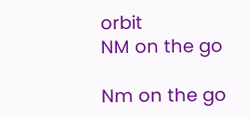orbit
NM on the go

Nm on the go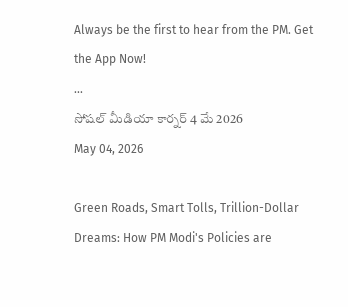Always be the first to hear from the PM. Get the App Now!
...
సోషల్ మీడియా కార్నర్ 4 మే 2026
May 04, 2026

Green Roads, Smart Tolls, Trillion-Dollar Dreams: How PM Modi's Policies are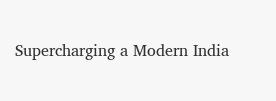Supercharging a Modern India